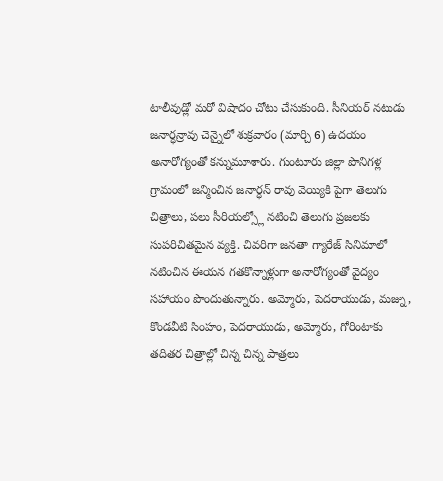టాలీవుడ్లో మరో విషాదం చోటు చేసుకుంది. సీనియర్ నటుడు జనార్ధన్రావు చెన్నైలో శుక్రవారం (మార్చి 6) ఉదయం అనారోగ్యంతో కన్నుమూశారు. గుంటూరు జిల్లా పొనిగళ్ల గ్రామంలో జన్మించిన జనార్ధన్ రావు వెయ్యికి పైగా తెలుగు చిత్రాలు, పలు సీరియల్స్లో నటించి తెలుగు ప్రజలకు సుపరిచితమైన వ్యక్తి. చివరిగా జనతా గ్యారేజ్ సినిమాలో నటించిన ఈయన గతకొన్నాళ్లుగా అనారోగ్యంతో వైద్యం సహాయం పొందుతున్నారు. అమ్మోరు, పెదరాయుడు, మజ్ను, కొండవీటి సింహం, పెదరాయుడు, అమ్మోరు, గోరింటాకు తదితర చిత్రాల్లో చిన్న చిన్న పాత్రలు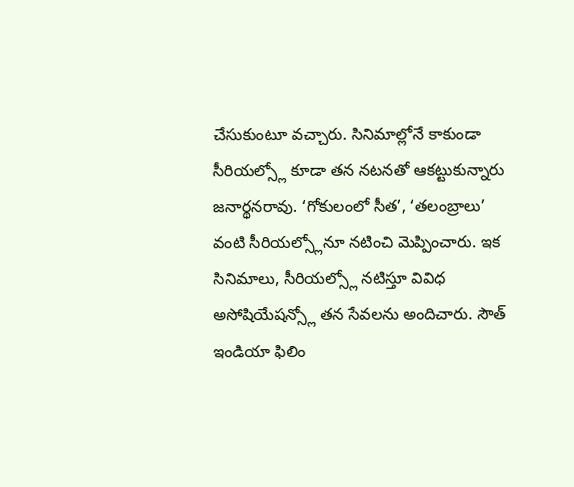చేసుకుంటూ వచ్చారు. సినిమాల్లోనే కాకుండా సీరియల్స్లో కూడా తన నటనతో ఆకట్టుకున్నారు జనార్థనరావు. ‘గోకులంలో సీత’, ‘తలంబ్రాలు’ వంటి సీరియల్స్లోనూ నటించి మెప్పించారు. ఇక సినిమాలు, సీరియల్స్లో నటిస్తూ వివిధ అసోషియేషన్స్లో తన సేవలను అందిచారు. సౌత్ ఇండియా ఫిలిం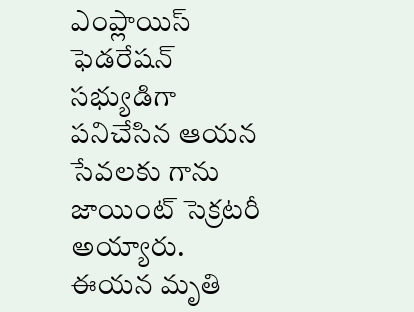ఎంప్లాయిస్ ఫెడరేషన్ సభ్యుడిగా పనిచేసిన ఆయన సేవలకు గాను జాయింట్ సెక్రటరీ అయ్యారు. ఈయన మృతి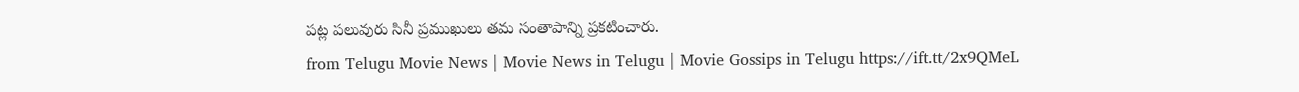పట్ల పలువురు సినీ ప్రముఖులు తమ సంతాపాన్ని ప్రకటించారు.
from Telugu Movie News | Movie News in Telugu | Movie Gossips in Telugu https://ift.tt/2x9QMeL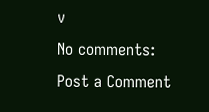v
No comments:
Post a Comment